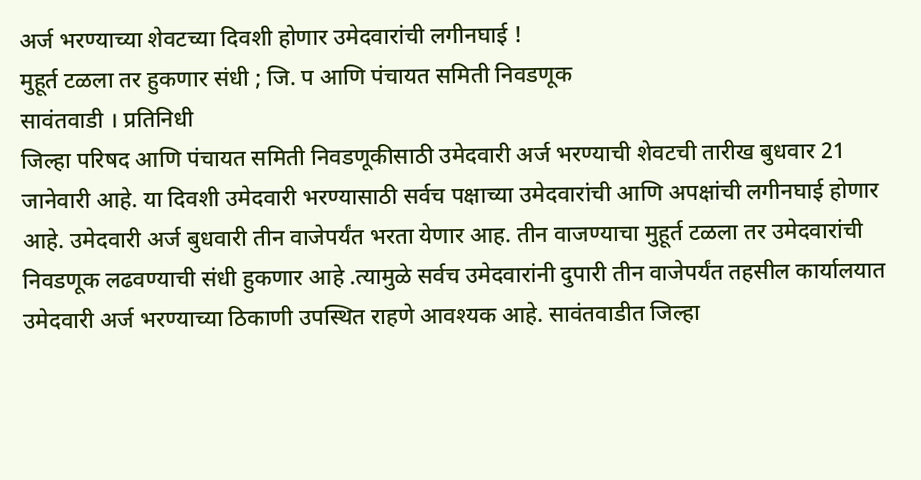अर्ज भरण्याच्या शेवटच्या दिवशी होणार उमेदवारांची लगीनघाई !
मुहूर्त टळला तर हुकणार संधी ; जि. प आणि पंचायत समिती निवडणूक
सावंतवाडी । प्रतिनिधी
जिल्हा परिषद आणि पंचायत समिती निवडणूकीसाठी उमेदवारी अर्ज भरण्याची शेवटची तारीख बुधवार 21 जानेवारी आहे. या दिवशी उमेदवारी भरण्यासाठी सर्वच पक्षाच्या उमेदवारांची आणि अपक्षांची लगीनघाई होणार आहे. उमेदवारी अर्ज बुधवारी तीन वाजेपर्यंत भरता येणार आह. तीन वाजण्याचा मुहूर्त टळला तर उमेदवारांची निवडणूक लढवण्याची संधी हुकणार आहे .त्यामुळे सर्वच उमेदवारांनी दुपारी तीन वाजेपर्यंत तहसील कार्यालयात उमेदवारी अर्ज भरण्याच्या ठिकाणी उपस्थित राहणे आवश्यक आहे. सावंतवाडीत जिल्हा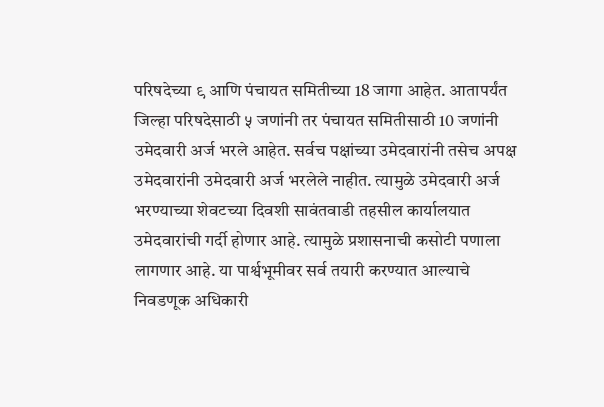परिषदेच्या ९ आणि पंचायत समितीच्या 18 जागा आहेत. आतापर्यंत जिल्हा परिषदेसाठी ५ जणांनी तर पंचायत समितीसाठी 10 जणांनी उमेदवारी अर्ज भरले आहेत. सर्वच पक्षांच्या उमेदवारांनी तसेच अपक्ष उमेदवारांनी उमेदवारी अर्ज भरलेले नाहीत. त्यामुळे उमेदवारी अर्ज भरण्याच्या शेवटच्या दिवशी सावंतवाडी तहसील कार्यालयात उमेदवारांची गर्दी होणार आहे. त्यामुळे प्रशासनाची कसोटी पणाला लागणार आहे. या पार्श्वभूमीवर सर्व तयारी करण्यात आल्याचे निवडणूक अधिकारी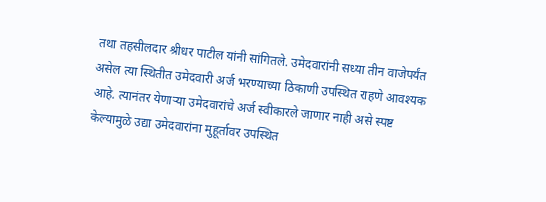तथा तहसीलदार श्रीधर पाटील यांनी सांगितले. उमेदवारांनी सध्या तीन वाजेपर्यंत असेल त्या स्थितीत उमेदवारी अर्ज भरण्याच्या ठिकाणी उपस्थित राहणे आवश्यक आहे. त्यानंतर येणाऱ्या उमेदवारांचे अर्ज स्वीकारले जाणार नाही असे स्पष्ट केल्यामुळे उद्या उमेदवारांना मुहूर्तावर उपस्थित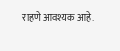राहणे आवश्यक आहे.